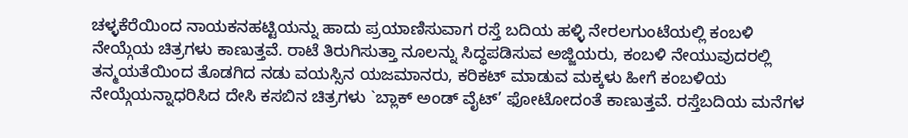ಚಳ್ಳಕೆರೆಯಿಂದ ನಾಯಕನಹಟ್ಟಿಯನ್ನು ಹಾದು ಪ್ರಯಾಣಿಸುವಾಗ ರಸ್ತೆ ಬದಿಯ ಹಳ್ಳಿ ನೇರಲಗುಂಟೆಯಲ್ಲಿ ಕಂಬಳಿ ನೇಯ್ಗೆಯ ಚಿತ್ರಗಳು ಕಾಣುತ್ತವೆ. ರಾಟೆ ತಿರುಗಿಸುತ್ತಾ ನೂಲನ್ನು ಸಿದ್ಧಪಡಿಸುವ ಅಜ್ಜಿಯರು, ಕಂಬಳಿ ನೇಯುವುದರಲ್ಲಿ ತನ್ಮಯತೆಯಿಂದ ತೊಡಗಿದ ನಡು ವಯಸ್ಸಿನ ಯಜಮಾನರು, ಕರಿಕಟ್ ಮಾಡುವ ಮಕ್ಕಳು ಹೀಗೆ ಕಂಬಳಿಯ ನೇಯ್ಗೆಯನ್ನಾಧರಿಸಿದ ದೇಸಿ ಕಸಬಿನ ಚಿತ್ರಗಳು `ಬ್ಲಾಕ್ ಅಂಡ್ ವೈಟ್’ ಫೋಟೋದಂತೆ ಕಾಣುತ್ತವೆ. ರಸ್ತೆಬದಿಯ ಮನೆಗಳ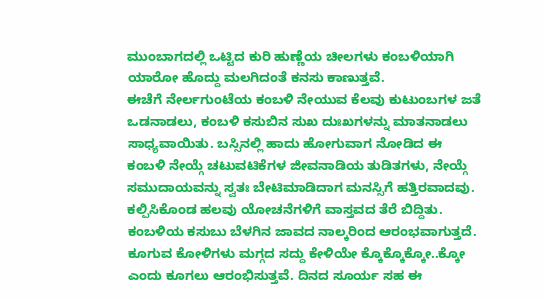ಮುಂಬಾಗದಲ್ಲಿ ಒಟ್ಟಿದ ಕುರಿ ಹುಣ್ಣೆಯ ಚೀಲಗಳು ಕಂಬಳಿಯಾಗಿ ಯಾರೋ ಹೊದ್ದು ಮಲಗಿದಂತೆ ಕನಸು ಕಾಣುತ್ತವೆ.
ಈಚೆಗೆ ನೇರ್ಲಗುಂಟೆಯ ಕಂಬಳಿ ನೇಯುವ ಕೆಲವು ಕುಟುಂಬಗಳ ಜತೆ ಒಡನಾಡಲು, ಕಂಬಳಿ ಕಸುಬಿನ ಸುಖ ದುಃಖಗಳನ್ನು ಮಾತನಾಡಲು ಸಾಧ್ಯವಾಯಿತು. ಬಸ್ಸಿನಲ್ಲಿ ಹಾದು ಹೋಗುವಾಗ ನೋಡಿದ ಈ ಕಂಬಳಿ ನೇಯ್ಗೆ ಚಟುವಟಿಕೆಗಳ ಜೀವನಾಡಿಯ ತುಡಿತಗಳು, ನೇಯ್ಗೆ ಸಮುದಾಯವನ್ನು ಸ್ವತಃ ಬೇಟಿಮಾಡಿದಾಗ ಮನಸ್ಸಿಗೆ ಹತ್ತಿರವಾದವು. ಕಲ್ಪಿಸಿಕೊಂಡ ಹಲವು ಯೋಚನೆಗಳಿಗೆ ವಾಸ್ತವದ ತೆರೆ ಬಿದ್ದಿತು. ಕಂಬಳಿಯ ಕಸುಬು ಬೆಳಗಿನ ಜಾವದ ನಾಲ್ಕರಿಂದ ಆರಂಭವಾಗುತ್ತದೆ. ಕೂಗುವ ಕೋಳಿಗಳು ಮಗ್ಗದ ಸದ್ದು ಕೇಳಿಯೇ ಕ್ಕೊಕ್ಕೊಕ್ಕೋ..ಕ್ಕೋ ಎಂದು ಕೂಗಲು ಆರಂಭಿಸುತ್ತವೆ. ದಿನದ ಸೂರ್ಯ ಸಹ ಈ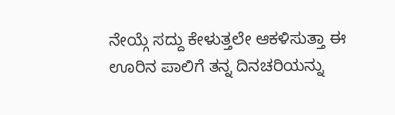ನೇಯ್ಗೆ ಸದ್ದು ಕೇಳುತ್ತಲೇ ಆಕಳಿಸುತ್ತಾ ಈ ಊರಿನ ಪಾಲಿಗೆ ತನ್ನ ದಿನಚರಿಯನ್ನು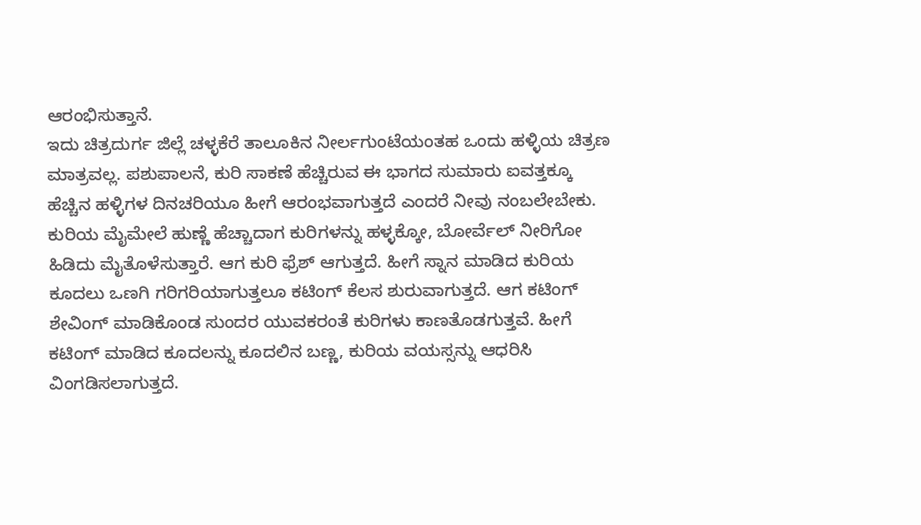ಆರಂಭಿಸುತ್ತಾನೆ.
ಇದು ಚಿತ್ರದುರ್ಗ ಜಿಲ್ಲೆ ಚಳ್ಳಕೆರೆ ತಾಲೂಕಿನ ನೀರ್ಲಗುಂಟೆಯಂತಹ ಒಂದು ಹಳ್ಳಿಯ ಚಿತ್ರಣ ಮಾತ್ರವಲ್ಲ. ಪಶುಪಾಲನೆ, ಕುರಿ ಸಾಕಣೆ ಹೆಚ್ಚಿರುವ ಈ ಭಾಗದ ಸುಮಾರು ಐವತ್ತಕ್ಕೂ ಹೆಚ್ಚಿನ ಹಳ್ಳಿಗಳ ದಿನಚರಿಯೂ ಹೀಗೆ ಆರಂಭವಾಗುತ್ತದೆ ಎಂದರೆ ನೀವು ನಂಬಲೇಬೇಕು. ಕುರಿಯ ಮೈಮೇಲೆ ಹುಣ್ಣೆ ಹೆಚ್ಚಾದಾಗ ಕುರಿಗಳನ್ನು ಹಳ್ಳಕ್ಕೋ, ಬೋರ್ವೆಲ್ ನೀರಿಗೋ ಹಿಡಿದು ಮೈತೊಳೆಸುತ್ತಾರೆ. ಆಗ ಕುರಿ ಫ್ರೆಶ್ ಆಗುತ್ತದೆ. ಹೀಗೆ ಸ್ನಾನ ಮಾಡಿದ ಕುರಿಯ ಕೂದಲು ಒಣಗಿ ಗರಿಗರಿಯಾಗುತ್ತಲೂ ಕಟಿಂಗ್ ಕೆಲಸ ಶುರುವಾಗುತ್ತದೆ. ಆಗ ಕಟಿಂಗ್ ಶೇವಿಂಗ್ ಮಾಡಿಕೊಂಡ ಸುಂದರ ಯುವಕರಂತೆ ಕುರಿಗಳು ಕಾಣತೊಡಗುತ್ತವೆ. ಹೀಗೆ ಕಟಿಂಗ್ ಮಾಡಿದ ಕೂದಲನ್ನು ಕೂದಲಿನ ಬಣ್ಣ, ಕುರಿಯ ವಯಸ್ಸನ್ನು ಆಧರಿಸಿ ವಿಂಗಡಿಸಲಾಗುತ್ತದೆ.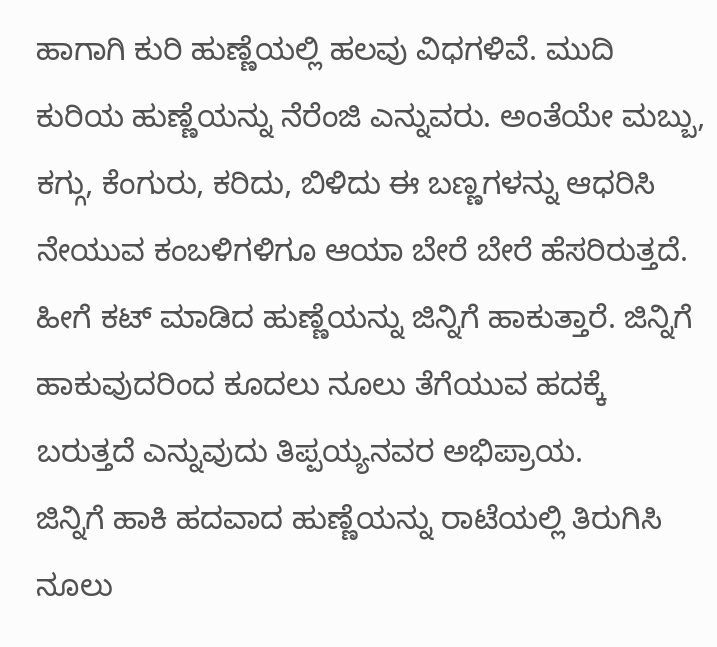ಹಾಗಾಗಿ ಕುರಿ ಹುಣ್ಣೆಯಲ್ಲಿ ಹಲವು ವಿಧಗಳಿವೆ. ಮುದಿ ಕುರಿಯ ಹುಣ್ಣೆಯನ್ನು ನೆರೆಂಜಿ ಎನ್ನುವರು. ಅಂತೆಯೇ ಮಬ್ಬು, ಕಗ್ಗು, ಕೆಂಗುರು, ಕರಿದು, ಬಿಳಿದು ಈ ಬಣ್ಣಗಳನ್ನು ಆಧರಿಸಿ ನೇಯುವ ಕಂಬಳಿಗಳಿಗೂ ಆಯಾ ಬೇರೆ ಬೇರೆ ಹೆಸರಿರುತ್ತದೆ. ಹೀಗೆ ಕಟ್ ಮಾಡಿದ ಹುಣ್ಣೆಯನ್ನು ಜಿನ್ನಿಗೆ ಹಾಕುತ್ತಾರೆ. ಜಿನ್ನಿಗೆ ಹಾಕುವುದರಿಂದ ಕೂದಲು ನೂಲು ತೆಗೆಯುವ ಹದಕ್ಕೆ ಬರುತ್ತದೆ ಎನ್ನುವುದು ತಿಪ್ಪಯ್ಯನವರ ಅಭಿಪ್ರಾಯ.
ಜಿನ್ನಿಗೆ ಹಾಕಿ ಹದವಾದ ಹುಣ್ಣೆಯನ್ನು ರಾಟೆಯಲ್ಲಿ ತಿರುಗಿಸಿ ನೂಲು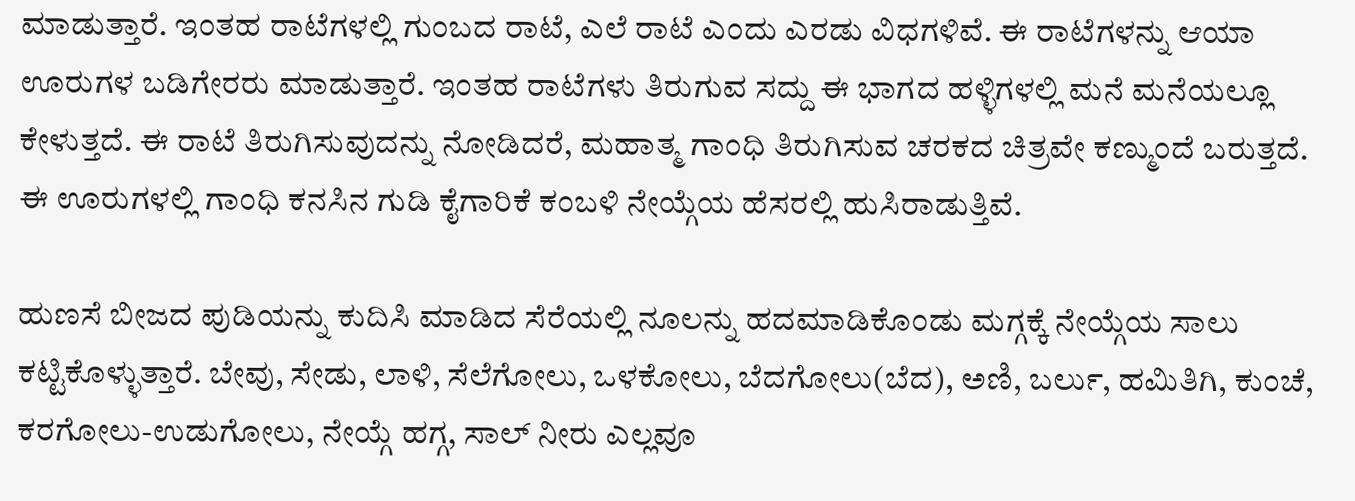ಮಾಡುತ್ತಾರೆ. ಇಂತಹ ರಾಟೆಗಳಲ್ಲಿ ಗುಂಬದ ರಾಟೆ, ಎಲೆ ರಾಟೆ ಎಂದು ಎರಡು ವಿಧಗಳಿವೆ. ಈ ರಾಟೆಗಳನ್ನು ಆಯಾ ಊರುಗಳ ಬಡಿಗೇರರು ಮಾಡುತ್ತಾರೆ. ಇಂತಹ ರಾಟೆಗಳು ತಿರುಗುವ ಸದ್ದು ಈ ಭಾಗದ ಹಳ್ಳಿಗಳಲ್ಲಿ ಮನೆ ಮನೆಯಲ್ಲೂ ಕೇಳುತ್ತದೆ. ಈ ರಾಟೆ ತಿರುಗಿಸುವುದನ್ನು ನೋಡಿದರೆ, ಮಹಾತ್ಮ ಗಾಂಧಿ ತಿರುಗಿಸುವ ಚರಕದ ಚಿತ್ರವೇ ಕಣ್ಮುಂದೆ ಬರುತ್ತದೆ. ಈ ಊರುಗಳಲ್ಲಿ ಗಾಂಧಿ ಕನಸಿನ ಗುಡಿ ಕೈಗಾರಿಕೆ ಕಂಬಳಿ ನೇಯ್ಗೆಯ ಹೆಸರಲ್ಲಿ ಹುಸಿರಾಡುತ್ತಿವೆ.

ಹುಣಸೆ ಬೀಜದ ಪುಡಿಯನ್ನು ಕುದಿಸಿ ಮಾಡಿದ ಸೆರೆಯಲ್ಲಿ ನೂಲನ್ನು ಹದಮಾಡಿಕೊಂಡು ಮಗ್ಗಕ್ಕೆ ನೇಯ್ಗೆಯ ಸಾಲು ಕಟ್ಟಿಕೊಳ್ಳುತ್ತಾರೆ. ಬೇವು, ಸೇಡು, ಲಾಳಿ, ಸೆಲೆಗೋಲು, ಒಳಕೋಲು, ಬೆದಗೋಲು(ಬೆದ), ಅಣಿ, ಬರ್ಲು, ಹಮಿತಿಗಿ, ಕುಂಚೆ, ಕರಗೋಲು-ಉಡುಗೋಲು, ನೇಯ್ಗೆ ಹಗ್ಗ, ಸಾಲ್ ನೀರು ಎಲ್ಲವೂ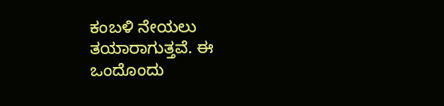ಕಂಬಳಿ ನೇಯಲು ತಯಾರಾಗುತ್ತವೆ. ಈ ಒಂದೊಂದು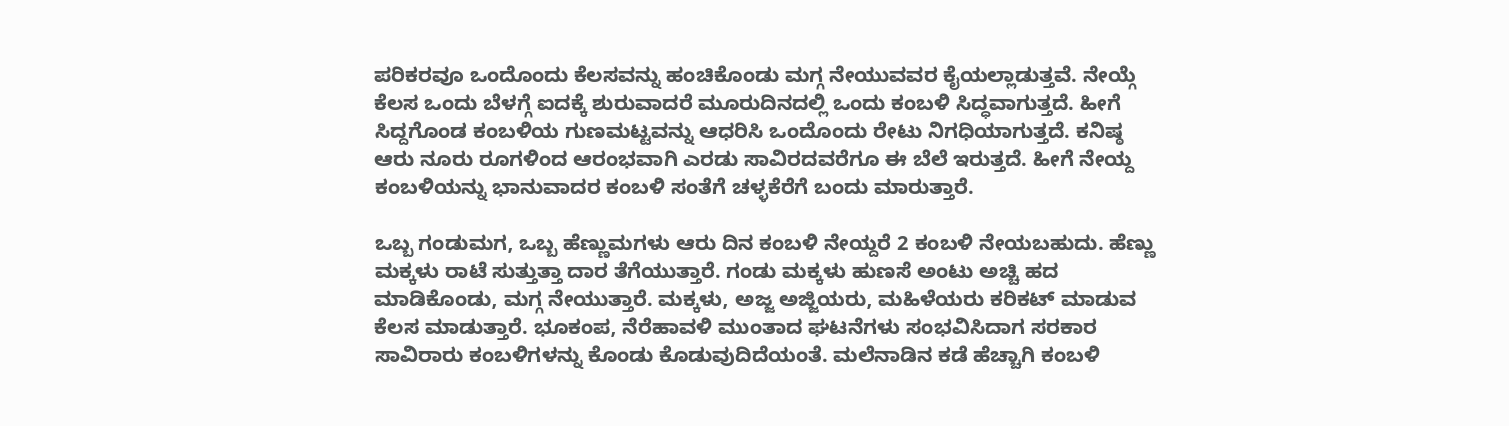ಪರಿಕರವೂ ಒಂದೊಂದು ಕೆಲಸವನ್ನು ಹಂಚಿಕೊಂಡು ಮಗ್ಗ ನೇಯುವವರ ಕೈಯಲ್ಲಾಡುತ್ತವೆ. ನೇಯ್ಗೆ ಕೆಲಸ ಒಂದು ಬೆಳಗ್ಗೆ ಐದಕ್ಕೆ ಶುರುವಾದರೆ ಮೂರುದಿನದಲ್ಲಿ ಒಂದು ಕಂಬಳಿ ಸಿದ್ಧವಾಗುತ್ತದೆ. ಹೀಗೆ ಸಿದ್ದಗೊಂಡ ಕಂಬಳಿಯ ಗುಣಮಟ್ಟವನ್ನು ಆಧರಿಸಿ ಒಂದೊಂದು ರೇಟು ನಿಗಧಿಯಾಗುತ್ತದೆ. ಕನಿಷ್ಠ ಆರು ನೂರು ರೂಗಳಿಂದ ಆರಂಭವಾಗಿ ಎರಡು ಸಾವಿರದವರೆಗೂ ಈ ಬೆಲೆ ಇರುತ್ತದೆ. ಹೀಗೆ ನೇಯ್ದ ಕಂಬಳಿಯನ್ನು ಭಾನುವಾದರ ಕಂಬಳಿ ಸಂತೆಗೆ ಚಳ್ಳಕೆರೆಗೆ ಬಂದು ಮಾರುತ್ತಾರೆ.

ಒಬ್ಬ ಗಂಡುಮಗ, ಒಬ್ಬ ಹೆಣ್ಣುಮಗಳು ಆರು ದಿನ ಕಂಬಳಿ ನೇಯ್ದರೆ 2 ಕಂಬಳಿ ನೇಯಬಹುದು. ಹೆಣ್ಣು ಮಕ್ಕಳು ರಾಟೆ ಸುತ್ತುತ್ತಾ ದಾರ ತೆಗೆಯುತ್ತಾರೆ. ಗಂಡು ಮಕ್ಕಳು ಹುಣಸೆ ಅಂಟು ಅಚ್ಚಿ ಹದ ಮಾಡಿಕೊಂಡು, ಮಗ್ಗ ನೇಯುತ್ತಾರೆ. ಮಕ್ಕಳು, ಅಜ್ಜ ಅಜ್ಜಿಯರು, ಮಹಿಳೆಯರು ಕರಿಕಟ್ ಮಾಡುವ ಕೆಲಸ ಮಾಡುತ್ತಾರೆ. ಭೂಕಂಪ, ನೆರೆಹಾವಳಿ ಮುಂತಾದ ಘಟನೆಗಳು ಸಂಭವಿಸಿದಾಗ ಸರಕಾರ ಸಾವಿರಾರು ಕಂಬಳಿಗಳನ್ನು ಕೊಂಡು ಕೊಡುವುದಿದೆಯಂತೆ. ಮಲೆನಾಡಿನ ಕಡೆ ಹೆಚ್ಚಾಗಿ ಕಂಬಳಿ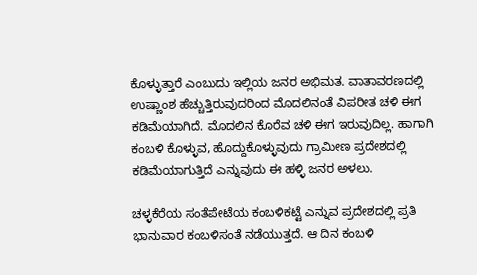ಕೊಳ್ಳುತ್ತಾರೆ ಎಂಬುದು ಇಲ್ಲಿಯ ಜನರ ಅಭಿಮತ. ವಾತಾವರಣದಲ್ಲಿ ಉಷ್ಣಾಂಶ ಹೆಚ್ಚುತ್ತಿರುವುದರಿಂದ ಮೊದಲಿನಂತೆ ವಿಪರೀತ ಚಳಿ ಈಗ ಕಡಿಮೆಯಾಗಿದೆ. ಮೊದಲಿನ ಕೊರೆವ ಚಳಿ ಈಗ ಇರುವುದಿಲ್ಲ. ಹಾಗಾಗಿ ಕಂಬಳಿ ಕೊಳ್ಳುವ, ಹೊದ್ದುಕೊಳ್ಳುವುದು ಗ್ರಾಮೀಣ ಪ್ರದೇಶದಲ್ಲಿ ಕಡಿಮೆಯಾಗುತ್ತಿದೆ ಎನ್ನುವುದು ಈ ಹಳ್ಳಿ ಜನರ ಅಳಲು.

ಚಳ್ಳಕೆರೆಯ ಸಂತೆಪೇಟೆಯ ಕಂಬಳಿಕಟ್ಟೆ ಎನ್ನುವ ಪ್ರದೇಶದಲ್ಲಿ ಪ್ರತಿ ಭಾನುವಾರ ಕಂಬಳಿಸಂತೆ ನಡೆಯುತ್ತದೆ. ಆ ದಿನ ಕಂಬಳಿ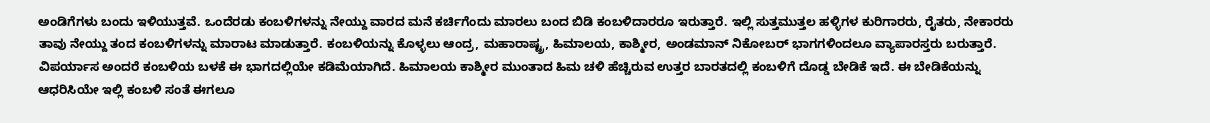ಅಂಡಿಗೆಗಳು ಬಂದು ಇಳಿಯುತ್ತವೆ. ಒಂದೆರಡು ಕಂಬಳಿಗಳನ್ನು ನೇಯ್ದು ವಾರದ ಮನೆ ಕರ್ಚಿಗೆಂದು ಮಾರಲು ಬಂದ ಬಿಡಿ ಕಂಬಳಿದಾರರೂ ಇರುತ್ತಾರೆ. ಇಲ್ಲಿ ಸುತ್ತಮುತ್ತಲ ಹಳ್ಳಿಗಳ ಕುರಿಗಾರರು, ರೈತರು, ನೇಕಾರರು ತಾವು ನೇಯ್ದು ತಂದ ಕಂಬಳಿಗಳನ್ನು ಮಾರಾಟ ಮಾಡುತ್ತಾರೆ. ಕಂಬಳಿಯನ್ನು ಕೊಳ್ಳಲು ಆಂದ್ರ, ಮಹಾರಾಷ್ಟ್ರ, ಹಿಮಾಲಯ, ಕಾಶ್ಮೀರ, ಅಂಡಮಾನ್ ನಿಕೋಬರ್ ಭಾಗಗಳಿಂದಲೂ ವ್ಯಾಪಾರಸ್ತರು ಬರುತ್ತಾರೆ. ವಿಪರ್ಯಾಸ ಅಂದರೆ ಕಂಬಳಿಯ ಬಳಕೆ ಈ ಭಾಗದಲ್ಲಿಯೇ ಕಡಿಮೆಯಾಗಿದೆ. ಹಿಮಾಲಯ ಕಾಶ್ಮೀರ ಮುಂತಾದ ಹಿಮ ಚಳಿ ಹೆಚ್ಚಿರುವ ಉತ್ತರ ಬಾರತದಲ್ಲಿ ಕಂಬಳಿಗೆ ದೊಡ್ಡ ಬೇಡಿಕೆ ಇದೆ. ಈ ಬೇಡಿಕೆಯನ್ನು ಆಧರಿಸಿಯೇ ಇಲ್ಲಿ ಕಂಬಳಿ ಸಂತೆ ಈಗಲೂ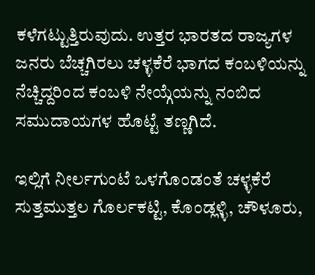ಕಳೆಗಟ್ಟುತ್ತಿರುವುದು. ಉತ್ತರ ಭಾರತದ ರಾಜ್ಯಗಳ ಜನರು ಬೆಚ್ಚಗಿರಲು ಚಳ್ಳಕೆರೆ ಭಾಗದ ಕಂಬಳಿಯನ್ನು ನೆಚ್ಚಿದ್ದರಿಂದ ಕಂಬಳಿ ನೇಯ್ಗೆಯನ್ನು ನಂಬಿದ ಸಮುದಾಯಗಳ ಹೊಟ್ಟೆ ತಣ್ಣಗಿದೆ.

ಇಲ್ಲಿಗೆ ನೀರ್ಲಗುಂಟೆ ಒಳಗೊಂಡಂತೆ ಚಳ್ಳಕೆರೆ ಸುತ್ತಮುತ್ತಲ ಗೊರ್ಲಕಟ್ಟಿ, ಕೊಂಡ್ಲಳ್ಳಿ, ಚೌಳೂರು,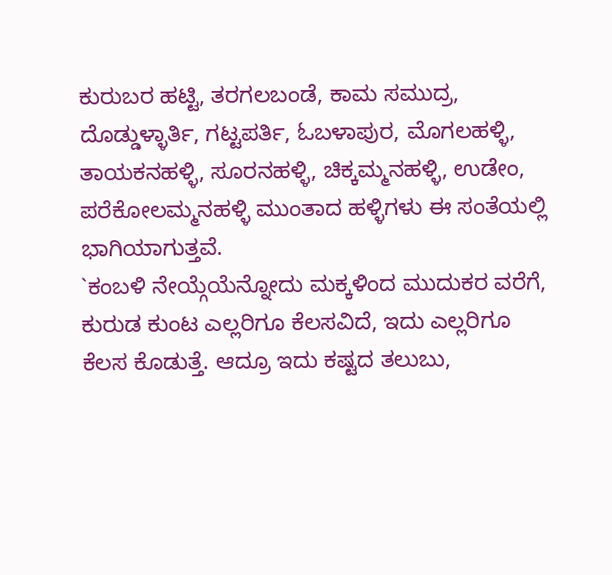ಕುರುಬರ ಹಟ್ಟಿ, ತರಗಲಬಂಡೆ, ಕಾಮ ಸಮುದ್ರ, ದೊಡ್ಡುಳ್ಳಾರ್ತಿ, ಗಟ್ಟಪರ್ತಿ, ಓಬಳಾಪುರ, ಮೊಗಲಹಳ್ಳಿ, ತಾಯಕನಹಳ್ಳಿ, ಸೂರನಹಳ್ಳಿ, ಚಿಕ್ಕಮ್ಮನಹಳ್ಳಿ, ಉಡೇಂ, ಪರೆಕೋಲಮ್ಮನಹಳ್ಳಿ ಮುಂತಾದ ಹಳ್ಳಿಗಳು ಈ ಸಂತೆಯಲ್ಲಿ ಭಾಗಿಯಾಗುತ್ತವೆ.
`ಕಂಬಳಿ ನೇಯ್ಗೆಯೆನ್ನೋದು ಮಕ್ಕಳಿಂದ ಮುದುಕರ ವರೆಗೆ, ಕುರುಡ ಕುಂಟ ಎಲ್ಲರಿಗೂ ಕೆಲಸವಿದೆ, ಇದು ಎಲ್ಲರಿಗೂ ಕೆಲಸ ಕೊಡುತ್ತೆ. ಆದ್ರೂ ಇದು ಕಷ್ಟದ ತಲುಬು,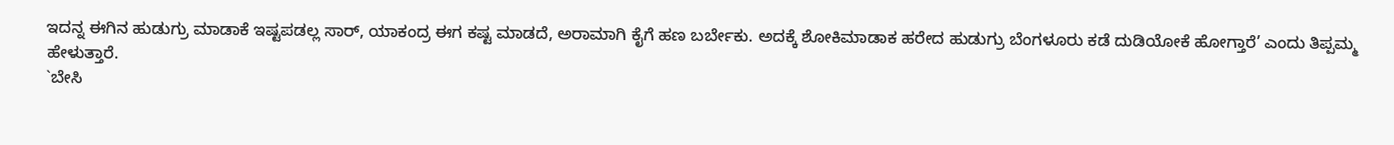ಇದನ್ನ ಈಗಿನ ಹುಡುಗ್ರು ಮಾಡಾಕೆ ಇಷ್ಟಪಡಲ್ಲ ಸಾರ್, ಯಾಕಂದ್ರ ಈಗ ಕಷ್ಟ ಮಾಡದೆ, ಅರಾಮಾಗಿ ಕೈಗೆ ಹಣ ಬರ್ಬೇಕು. ಅದಕ್ಕೆ ಶೋಕಿಮಾಡಾಕ ಹರೇದ ಹುಡುಗ್ರು ಬೆಂಗಳೂರು ಕಡೆ ದುಡಿಯೋಕೆ ಹೋಗ್ತಾರೆ’ ಎಂದು ತಿಪ್ಪಮ್ಮ ಹೇಳುತ್ತಾರೆ.
`ಬೇಸಿ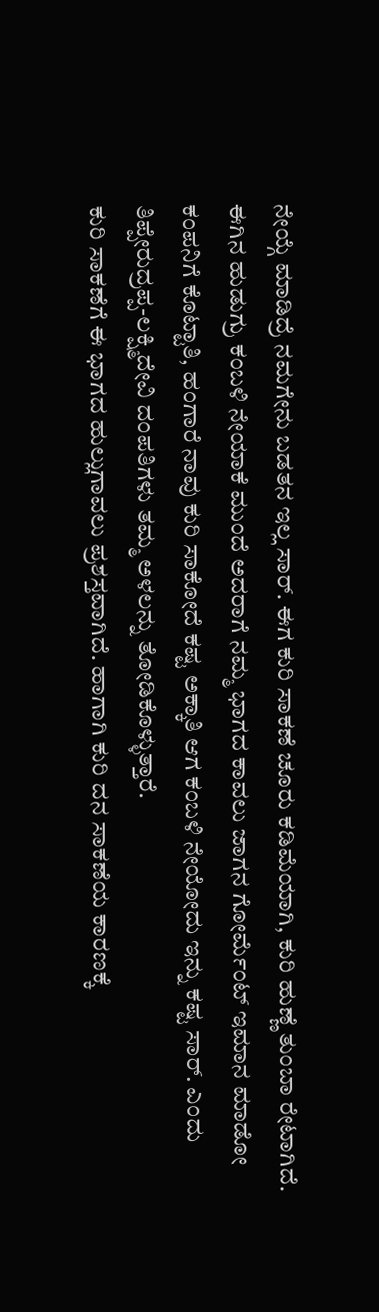ನೇಯ್ಗೆ ಮಾಡಿದ್ರೆ ನಮಗೇನು ಬಡತನ ಇಲ್ಲ ಸಾರ್. ಈಗ ಕುರಿ ಸಾಕಣೆ ಚೂರು ಕಡಿಮೆಯಾಗಿ, ಕುರಿ ಹುಣ್ಣೆ ತುಂಬಾ ರೇಟಾಗಿದೆ. ಈಗಿನ ಹುಡುಗ್ರು ಕಂಬಳಿ ನೇಯಾಕೆ ಮುಂದೆ ಅದರಾಗೆ ನಮ್ಮ ಭಾಗದ ಕಾವಲು ಜಾಗನ ಗೋರ್ಮೆಂಟ್ ಇಮಾನ ಮಾಡೋ ಕಂಪನಿಗೆ ಕೊಟ್ಟಾತಿ, ಹಂಗಾರೆ ನಾವು ಕುರಿ ಸಾಕೋದೆ ಕಷ್ಟ ಅಕ್ಕಾತಿ ಆಗ ಕಂಬಳಿ ನೇಯೋದು ಇನ್ನು ಕಷ್ಟ ಸಾರ್. ಎಂದು ತಿಪ್ಪೇರುದ್ರಪ್ಪ-ಲಕ್ಷ್ಮಿದೇವಿ ದಂಪತಿಗಳು ತಮ್ಮ ಅಳಲನ್ನು ತೋಡಿಕೊಳ್ಳುತ್ತಾರೆ.
ಕುರಿ ಸಾಕಣೆಗೆ ಈ ಭಾಗದ ಹುಲ್ಲುಗಾವಲು ಪ್ರಶಸ್ತವಾಗಿದೆ. ಹಾಗಾಗಿ ಕುರಿ ದನ ಸಾಕಣೆಯ ಕಾರಣಕ್ಕೆ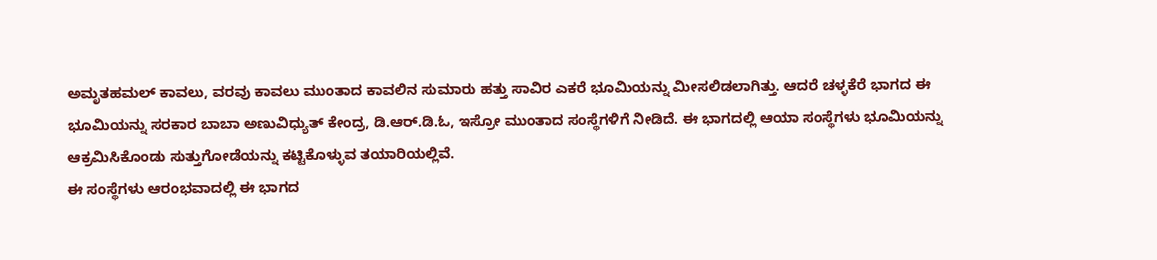ಅಮೃತಹಮಲ್ ಕಾವಲು, ವರವು ಕಾವಲು ಮುಂತಾದ ಕಾವಲಿನ ಸುಮಾರು ಹತ್ತು ಸಾವಿರ ಎಕರೆ ಭೂಮಿಯನ್ನು ಮೀಸಲಿಡಲಾಗಿತ್ತು. ಆದರೆ ಚಳ್ಳಕೆರೆ ಭಾಗದ ಈ ಭೂಮಿಯನ್ನು ಸರಕಾರ ಬಾಬಾ ಅಣುವಿಧ್ಯುತ್ ಕೇಂದ್ರ, ಡಿ.ಆರ್.ಡಿ.ಓ, ಇಸ್ರೋ ಮುಂತಾದ ಸಂಸ್ಥೆಗಳಿಗೆ ನೀಡಿದೆ. ಈ ಭಾಗದಲ್ಲಿ ಆಯಾ ಸಂಸ್ಥೆಗಳು ಭೂಮಿಯನ್ನು ಆಕ್ರಮಿಸಿಕೊಂಡು ಸುತ್ತುಗೋಡೆಯನ್ನು ಕಟ್ಟಿಕೊಳ್ಳುವ ತಯಾರಿಯಲ್ಲಿವೆ.
ಈ ಸಂಸ್ಥೆಗಳು ಆರಂಭವಾದಲ್ಲಿ ಈ ಭಾಗದ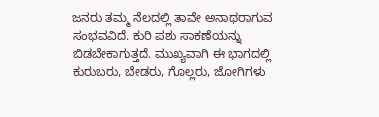ಜನರು ತಮ್ಮ ನೆಲದಲ್ಲಿ ತಾವೇ ಅನಾಥರಾಗುವ ಸಂಭವವಿದೆ. ಕುರಿ ಪಶು ಸಾಕಣೆಯನ್ನು ಬಿಡಬೇಕಾಗುತ್ತದೆ. ಮುಖ್ಯವಾಗಿ ಈ ಭಾಗದಲ್ಲಿ ಕುರುಬರು, ಬೇಡರು, ಗೊಲ್ಲರು, ಜೋಗಿಗಳು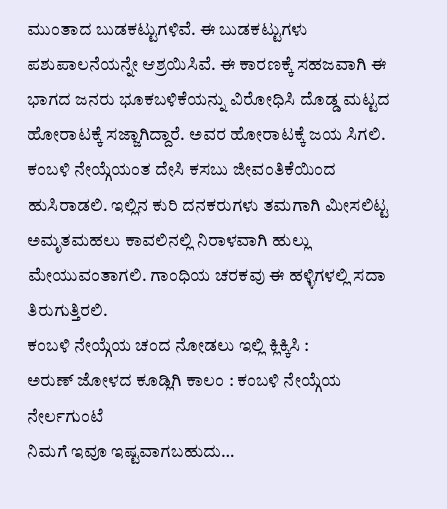ಮುಂತಾದ ಬುಡಕಟ್ಟುಗಳಿವೆ. ಈ ಬುಡಕಟ್ಟುಗಳು ಪಶುಪಾಲನೆಯನ್ನೇ ಆಶ್ರಯಿಸಿವೆ. ಈ ಕಾರಣಕ್ಕೆ ಸಹಜವಾಗಿ ಈ ಭಾಗದ ಜನರು ಭೂಕಬಳಿಕೆಯನ್ನು ವಿರೋಧಿಸಿ ದೊಡ್ಡ ಮಟ್ಟದ ಹೋರಾಟಕ್ಕೆ ಸಜ್ಜಾಗಿದ್ದಾರೆ. ಅವರ ಹೋರಾಟಕ್ಕೆ ಜಯ ಸಿಗಲಿ. ಕಂಬಳಿ ನೇಯ್ಗೆಯಂತ ದೇಸಿ ಕಸಬು ಜೀವಂತಿಕೆಯಿಂದ ಹುಸಿರಾಡಲಿ. ಇಲ್ಲಿನ ಕುರಿ ದನಕರುಗಳು ತಮಗಾಗಿ ಮೀಸಲಿಟ್ಟ ಅಮೃತಮಹಲು ಕಾವಲಿನಲ್ಲಿ ನಿರಾಳವಾಗಿ ಹುಲ್ಲು ಮೇಯುವಂತಾಗಲಿ. ಗಾಂಧಿಯ ಚರಕವು ಈ ಹಳ್ಳಿಗಳಲ್ಲಿ ಸದಾ ತಿರುಗುತ್ತಿರಲಿ.
ಕಂಬಳಿ ನೇಯ್ಗೆಯ ಚಂದ ನೋಡಲು ಇಲ್ಲಿ ಕ್ಲಿಕ್ಕಿಸಿ :
ಅರುಣ್ ಜೋಳದ ಕೂಡ್ಲಿಗಿ ಕಾಲಂ : ಕಂಬಳಿ ನೇಯ್ಗೆಯ ನೇರ್ಲಗುಂಟೆ
ನಿಮಗೆ ಇವೂ ಇಷ್ಟವಾಗಬಹುದು…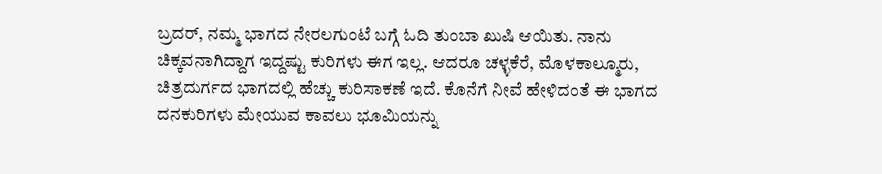ಬ್ರದರ್, ನಮ್ಮ ಭಾಗದ ನೇರಲಗುಂಟೆ ಬಗ್ಗೆ ಓದಿ ತುಂಬಾ ಖುಷಿ ಆಯಿತು. ನಾನು ಚಿಕ್ಕವನಾಗಿದ್ದಾಗ ಇದ್ದಷ್ಟು ಕುರಿಗಳು ಈಗ ಇಲ್ಲ. ಆದರೂ ಚಳ್ಳಕೆರೆ, ಮೊಳಕಾಲ್ಮೂರು, ಚಿತ್ರದುರ್ಗದ ಭಾಗದಲ್ಲಿ ಹೆಚ್ಚು ಕುರಿಸಾಕಣೆ ಇದೆ. ಕೊನೆಗೆ ನೀವೆ ಹೇಳಿದಂತೆ ಈ ಭಾಗದ ದನಕುರಿಗಳು ಮೇಯುವ ಕಾವಲು ಭೂಮಿಯನ್ನು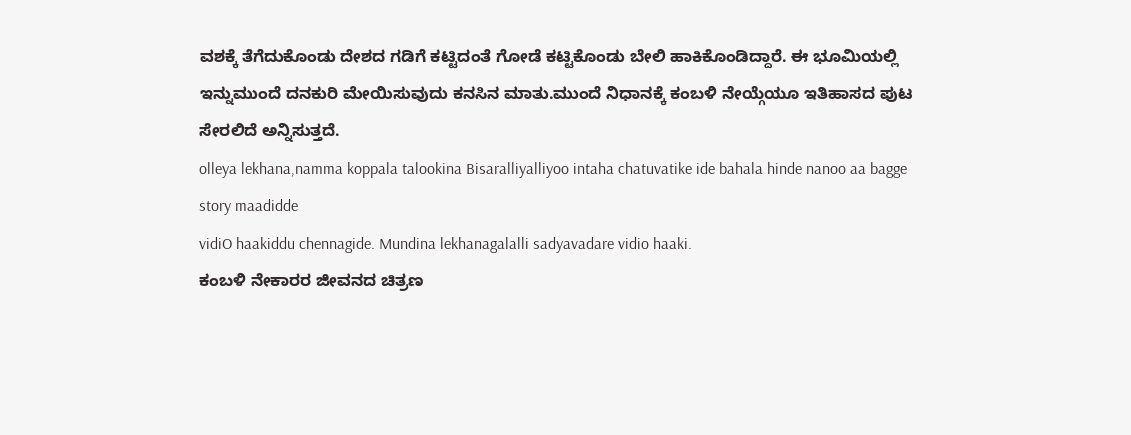ವಶಕ್ಕೆ ತೆಗೆದುಕೊಂಡು ದೇಶದ ಗಡಿಗೆ ಕಟ್ಟಿದಂತೆ ಗೋಡೆ ಕಟ್ಟಿಕೊಂಡು ಬೇಲಿ ಹಾಕಿಕೊಂಡಿದ್ದಾರೆ. ಈ ಭೂಮಿಯಲ್ಲಿ ಇನ್ನುಮುಂದೆ ದನಕುರಿ ಮೇಯಿಸುವುದು ಕನಸಿನ ಮಾತು.ಮುಂದೆ ನಿಧಾನಕ್ಕೆ ಕಂಬಳಿ ನೇಯ್ಗೆಯೂ ಇತಿಹಾಸದ ಪುಟ ಸೇರಲಿದೆ ಅನ್ನಿಸುತ್ತದೆ.
olleya lekhana,namma koppala talookina Bisaralliyalliyoo intaha chatuvatike ide bahala hinde nanoo aa bagge story maadidde
vidiO haakiddu chennagide. Mundina lekhanagalalli sadyavadare vidio haaki.
ಕಂಬಳಿ ನೇಕಾರರ ಜೀವನದ ಚಿತ್ರಣ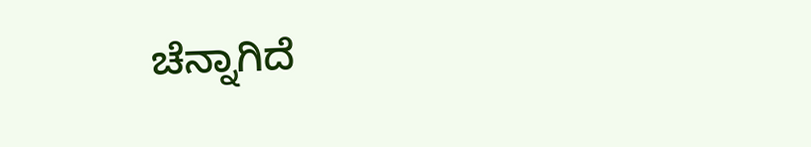ಚೆನ್ನಾಗಿದೆ